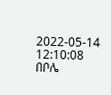2022-05-14 12:10:08
በቦሌ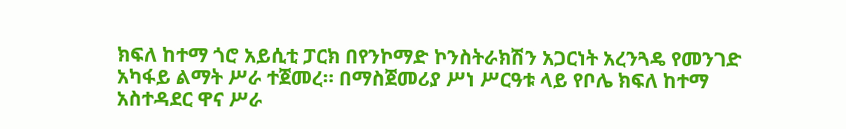ክፍለ ከተማ ጎሮ አይሲቲ ፓርክ በየንኮማድ ኮንስትራክሽን አጋርነት አረንጓዴ የመንገድ አካፋይ ልማት ሥራ ተጀመረ። በማስጀመሪያ ሥነ ሥርዓቱ ላይ የቦሌ ክፍለ ከተማ አስተዳደር ዋና ሥራ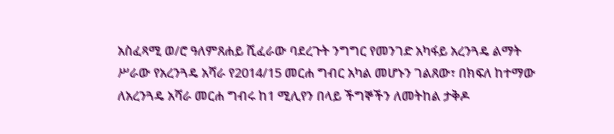አስፈጻሚ ወ/ሮ ዓለምጸሐይ ሺፈራው ባደረጉት ንግግር የመንገድ አካፋይ አረንጓዴ ልማት ሥራው የአረንጓዴ አሻራ የ2014/15 መርሐ ግብር አካል መሆኑን ገልጸው፣ በክፍለ ከተማው ለአረንጓዴ አሻራ መርሐ ግብሩ ከ1 ሚሊየን በላይ ችግኞችን ለመትከል ታቅዶ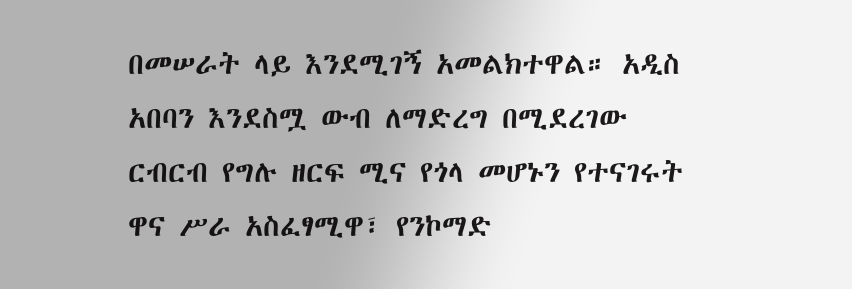በመሠራት ላይ እንደሚገኝ አመልክተዋል። አዲስ አበባን እንደስሟ ውብ ለማድረግ በሚደረገው ርብርብ የግሉ ዘርፍ ሚና የጎላ መሆኑን የተናገሩት ዋና ሥራ አስፈፃሚዋ፣ የንኮማድ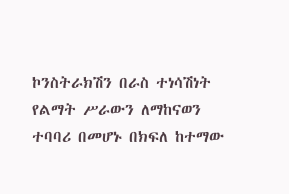ኮንስትራክሽን በራስ ተነሳሽነት የልማት ሥራውን ለማከናወን ተባባሪ በመሆኑ በክፍለ ከተማው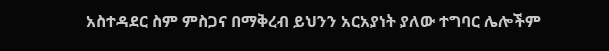አስተዳደር ስም ምስጋና በማቅረብ ይህንን አርአያነት ያለው ተግባር ሌሎችም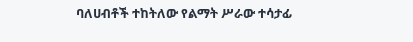ባለሀብቶች ተከትለው የልማት ሥራው ተሳታፊ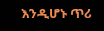እንዲሆኑ ጥሪ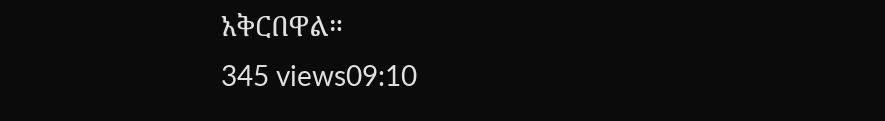አቅርበዋል።
345 views09:10